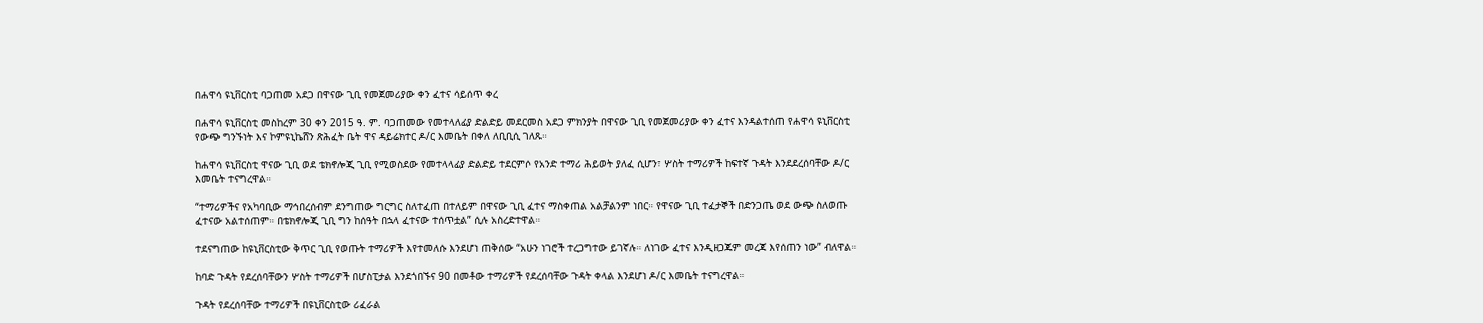በሐዋሳ ዩኒቨርስቲ ባጋጠመ አደጋ በዋናው ጊቢ የመጀመሪያው ቀን ፈተና ሳይሰጥ ቀረ

በሐዋሳ ዩኒቨርስቲ መስከረም 30 ቀን 2015 ዓ. ም. ባጋጠመው የመተላለፊያ ድልድይ መደርመስ አደጋ ምክንያት በዋናው ጊቢ የመጀመሪያው ቀን ፈተና እንዳልተሰጠ የሐዋሳ ዩኒቨርስቲ የውጭ ግንኙነት እና ኮምዩኒኬሸን ጽሕፈት ቤት ዋና ዳይሬክተር ዶ/ር እመቤት በቀለ ለቢቢሲ ገለጹ።

ከሐዋሳ ዩኒቨርስቲ ዋናው ጊቢ ወደ ቴክኖሎጂ ጊቢ የሚወስደው የመተላላፊያ ድልድይ ተደርምሶ የአንድ ተማሪ ሕይወት ያለፈ ሲሆን፣ ሦስት ተማሪዎች ከፍተኛ ጉዳት እንደደረሰባቸው ዶ/ር እመቤት ተናግረዋል።

“ተማሪዎችና የአካባቢው ማኅበረሰብም ደንግጠው ግርግር ስለተፈጠ በተለይም በዋናው ጊቢ ፈተና ማስቀጠል አልቻልንም ነበር። የዋናው ጊቢ ተፈታኞች በድንጋጤ ወደ ውጭ ስለወጡ ፈተናው አልተሰጠም። በቴክኖሎጂ ጊቢ ግን ከሰዓት በኋላ ፈተናው ተሰጥቷል” ሲሉ አስረድተዋል።

ተደናግጠው ከዩኒቨርስቲው ቅጥር ጊቢ የወጡት ተማሪዎች እየተመለሱ እንደሆነ ጠቅሰው “አሁን ነገሮች ተረጋግተው ይገኛሉ። ለነገው ፈተና እንዲዘጋጁም መረጃ እየሰጠን ነው” ብለዋል።

ከባድ ጉዳት የደረሰባቸውን ሦስት ተማሪዎች በሆስፒታል እንደጎበኙና 90 በመቶው ተማሪዎች የደረሰባቸው ጉዳት ቀላል እንደሆነ ዶ/ር እመቤት ተናግረዋል።

ጉዳት የደረሰባቸው ተማሪዎች በዩኒቨርስቲው ሪፈራል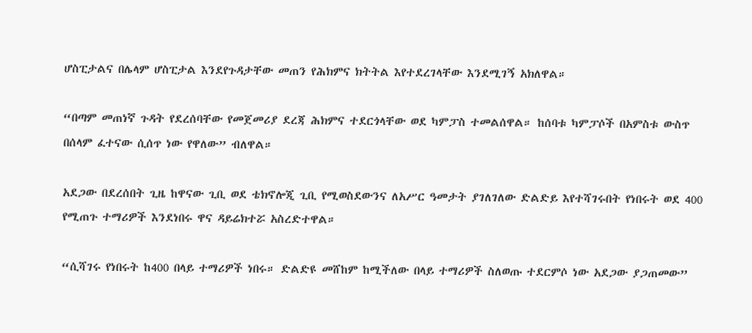ሆስፒታልና በሌላም ሆስፒታል እንደየጉዳታቸው መጠን የሕክምና ክትትል እየተደረገላቸው እንደሚገኝ አክለዋል።

“በጣም መጠነኛ ጉዳት የደረሰባቸው የመጀመሪያ ደረጃ ሕክምና ተደርጎላቸው ወደ ካምፓስ ተመልሰዋል። ከሰባቱ ካምፓሶች በአምስቱ ውስጥ በሰላም ፈተናው ሲሰጥ ነው የዋለው” ብለዋል።

አደጋው በደረሰበት ጊዜ ከዋናው ጊቢ ወደ ቴክኖሎጂ ጊቢ የሚወስደውንና ለአሥር ዓመታት ያገለገለው ድልድይ እየተሻገሩበት የነበሩት ወደ 400 የሚጠጉ ተማሪዎች እንደነበሩ ዋና ዳይሬክተሯ አስረድተዋል።

“ሲሻገሩ የነበሩት ከ400 በላይ ተማሪዎች ነበሩ። ድልድዩ መሸከም ከሚችለው በላይ ተማሪዎች ስለወጡ ተደርምሶ ነው አደጋው ያጋጠመው”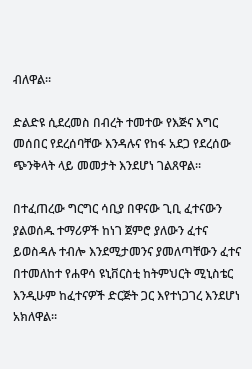ብለዋል።

ድልድዩ ሲደረመስ በብረት ተመተው የእጅና እግር መሰበር የደረሰባቸው እንዳሉና የከፋ አደጋ የደረሰው ጭንቅላት ላይ መመታት እንደሆነ ገልጸዋል።

በተፈጠረው ግርግር ሳቢያ በዋናው ጊቢ ፈተናውን ያልወሰዱ ተማሪዎች ከነገ ጀምሮ ያለውን ፈተና ይወስዳሉ ተብሎ እንደሚታመንና ያመለጣቸውን ፈተና በተመለከተ የሐዋሳ ዩኒቨርስቲ ከትምህርት ሚኒስቴር እንዲሁም ከፈተናዎች ድርጅት ጋር እየተነጋገረ እንደሆነ አክለዋል።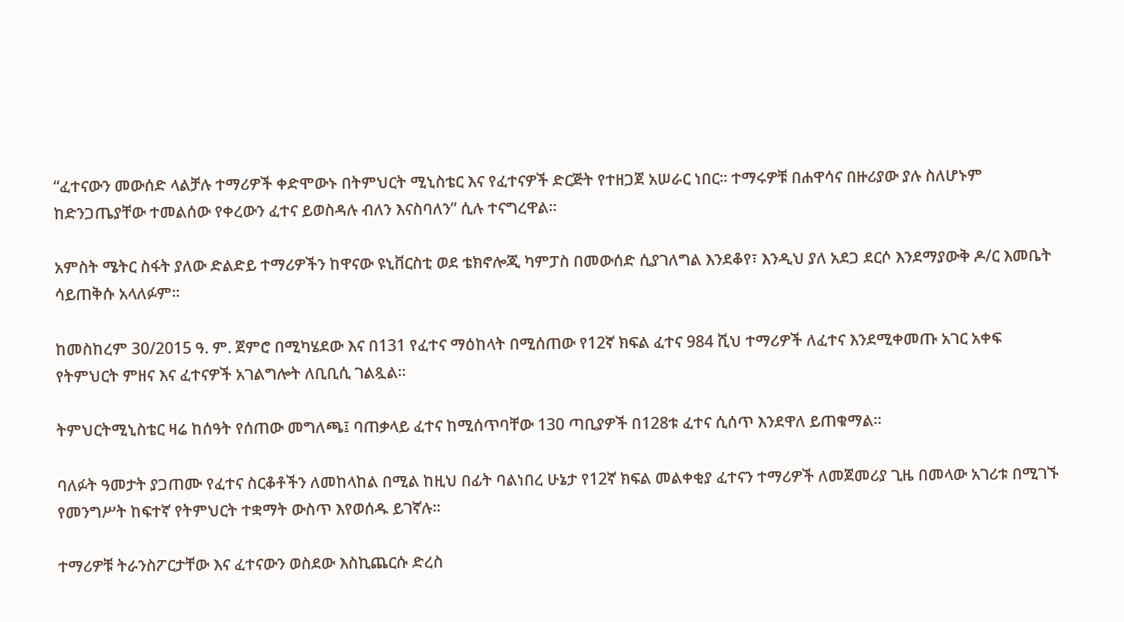“ፈተናውን መውሰድ ላልቻሉ ተማሪዎች ቀድሞውኑ በትምህርት ሚኒስቴር እና የፈተናዎች ድርጅት የተዘጋጀ አሠራር ነበር። ተማሩዎቹ በሐዋሳና በዙሪያው ያሉ ስለሆኑም ከድንጋጤያቸው ተመልሰው የቀረውን ፈተና ይወስዳሉ ብለን እናስባለን” ሲሉ ተናግረዋል።

አምስት ሜትር ስፋት ያለው ድልድይ ተማሪዎችን ከዋናው ዩኒቨርስቲ ወደ ቴክኖሎጂ ካምፓስ በመውሰድ ሲያገለግል እንደቆየ፣ እንዲህ ያለ አደጋ ደርሶ እንደማያውቅ ዶ/ር እመቤት ሳይጠቅሱ አላለፉም።

ከመስከረም 30/2015 ዓ. ም. ጀምሮ በሚካሄደው እና በ131 የፈተና ማዕከላት በሚሰጠው የ12ኛ ክፍል ፈተና 984 ሺህ ተማሪዎች ለፈተና እንደሚቀመጡ አገር አቀፍ የትምህርት ምዘና እና ፈተናዎች አገልግሎት ለቢቢሲ ገልጿል።

ትምህርትሚኒስቴር ዛሬ ከሰዓት የሰጠው መግለጫ፤ ባጠቃላይ ፈተና ከሚሰጥባቸው 130 ጣቢያዎች በ128ቱ ፈተና ሲሰጥ እንደዋለ ይጠቁማል።

ባለፉት ዓመታት ያጋጠሙ የፈተና ስርቆቶችን ለመከላከል በሚል ከዚህ በፊት ባልነበረ ሁኔታ የ12ኛ ክፍል መልቀቂያ ፈተናን ተማሪዎች ለመጀመሪያ ጊዜ በመላው አገሪቱ በሚገኙ የመንግሥት ከፍተኛ የትምህርት ተቋማት ውስጥ እየወሰዱ ይገኛሉ።

ተማሪዎቹ ትራንስፖርታቸው እና ፈተናውን ወስደው እስኪጨርሱ ድረስ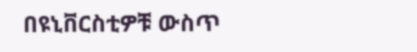በዩኒቨርስቲዎቹ ውስጥ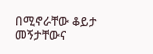በሚኖራቸው ቆይታ መኝታቸውና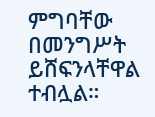ምግባቸው በመንግሥት ይሸፍንላቸዋል ተብሏል።